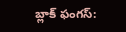బ్లాక్ ఫంగస్: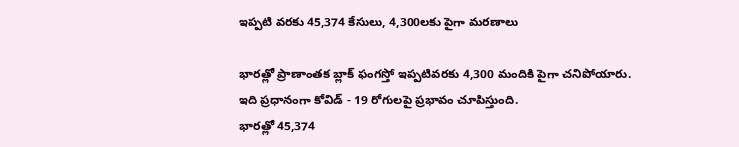ఇప్పటి వరకు 45,374 కేసులు, 4,300లకు పైగా మరణాలు

భారత్లో ప్రాణాంతక బ్లాక్ ఫంగస్తో ఇప్పటివరకు 4,300 మందికి పైగా చనిపోయారు.
ఇది ప్రధానంగా కోవిడ్ - 19 రోగులపై ప్రభావం చూపిస్తుంది.
భారత్లో 45,374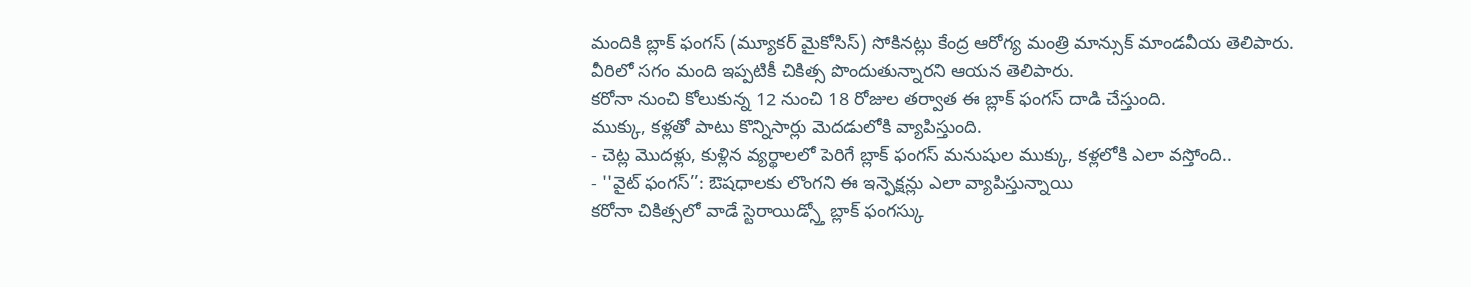మందికి బ్లాక్ ఫంగస్ (మ్యూకర్ మైకోసిస్) సోకినట్లు కేంద్ర ఆరోగ్య మంత్రి మాన్సుక్ మాండవీయ తెలిపారు.
వీరిలో సగం మంది ఇప్పటికీ చికిత్స పొందుతున్నారని ఆయన తెలిపారు.
కరోనా నుంచి కోలుకున్న 12 నుంచి 18 రోజుల తర్వాత ఈ బ్లాక్ ఫంగస్ దాడి చేస్తుంది.
ముక్కు, కళ్లతో పాటు కొన్నిసార్లు మెదడులోకి వ్యాపిస్తుంది.
- చెట్ల మొదళ్లు, కుళ్లిన వ్యర్థాలలో పెరిగే బ్లాక్ ఫంగస్ మనుషుల ముక్కు, కళ్లలోకి ఎలా వస్తోంది..
- ''వైట్ ఫంగస్’’: ఔషధాలకు లొంగని ఈ ఇన్ఫెక్షన్లు ఎలా వ్యాపిస్తున్నాయి
కరోనా చికిత్సలో వాడే స్టెరాయిడ్స్తో బ్లాక్ ఫంగస్కు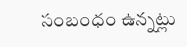సంబంధం ఉన్నట్లు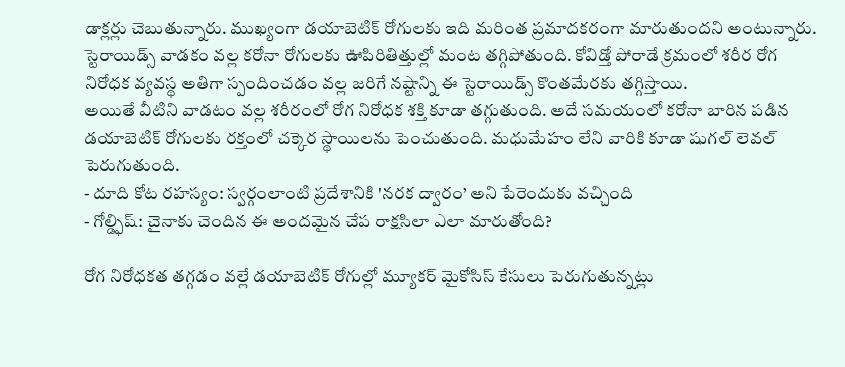డాక్లర్లు చెబుతున్నారు. ముఖ్యంగా డయాబెటిక్ రోగులకు ఇది మరింత ప్రమాదకరంగా మారుతుందని అంటున్నారు.
స్టెరాయిడ్స్ వాడకం వల్ల కరోనా రోగులకు ఊపిరితిత్తుల్లో మంట తగ్గిపోతుంది. కోవిడ్తో పోరాడే క్రమంలో శరీర రోగ నిరోధక వ్యవస్థ అతిగా స్పందించడం వల్ల జరిగే నష్టాన్ని ఈ స్టెరాయిడ్స్ కొంతమేరకు తగ్గిస్తాయి.
అయితే వీటిని వాడటం వల్ల శరీరంలో రోగ నిరోధక శక్తి కూడా తగ్గుతుంది. అదే సమయంలో కరోనా బారిన పడిన డయాబెటిక్ రోగులకు రక్తంలో చక్కెర స్థాయిలను పెంచుతుంది. మధుమేహం లేని వారికి కూడా షుగల్ లెవల్ పెరుగుతుంది.
- దూది కోట రహస్యం: స్వర్గంలాంటి ప్రదేశానికి 'నరక ద్వారం’ అని పేరెందుకు వచ్చింది
- గోల్డ్ఫిష్: చైనాకు చెందిన ఈ అందమైన చేప రాక్షసిలా ఎలా మారుతోంది?

రోగ నిరోధకత తగ్గడం వల్లే డయాబెటిక్ రోగుల్లో మ్యూకర్ మైకోసిస్ కేసులు పెరుగుతున్నట్లు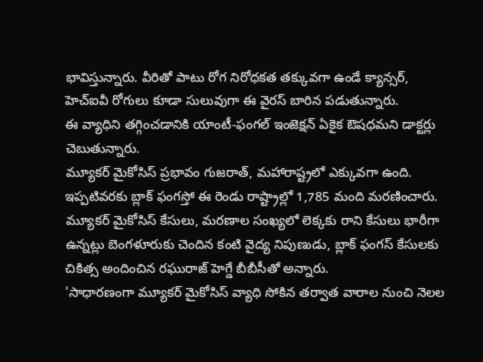భావిస్తున్నారు. వీరితో పాటు రోగ నిరోధకత తక్కువగా ఉండే క్యాన్సర్, హెచ్ఐవీ రోగులు కూడా సులువుగా ఈ వైరస్ బారిన పడుతున్నారు.
ఈ వ్యాధిని తగ్గించడానికి యాంటీ-ఫంగల్ ఇంజెక్షన్ ఏకైక ఔషధమని డాక్టర్లు చెబుతున్నారు.
మ్యూకర్ మైకోసిస్ ప్రభావం గుజరాత్, మహారాష్ట్రలో ఎక్కువగా ఉంది. ఇప్పటివరకు బ్లాక్ ఫంగస్తో ఈ రెండు రాష్ట్రాల్లో 1,785 మంది మరణించారు.
మ్యూకర్ మైకోసిస్ కేసులు, మరణాల సంఖ్యలో లెక్కకు రాని కేసులు భారీగా ఉన్నట్లు బెంగళూరుకు చెందిన కంటి వైద్య నిపుణుడు, బ్లాక్ ఫంగస్ కేసులకు చికిత్స అందించిన రఘురాజ్ హెగ్డే బీబీసీతో అన్నారు.
'సాధారణంగా మ్యూకర్ మైకోసిస్ వ్యాధి సోకిన తర్వాత వారాల నుంచి నెలల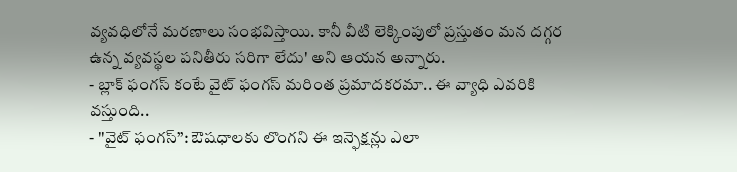వ్యవధిలోనే మరణాలు సంభవిస్తాయి. కానీ వీటి లెక్కింపులో ప్రస్తుతం మన దగ్గర ఉన్న వ్యవస్థల పనితీరు సరిగా లేదు' అని ఆయన అన్నారు.
- బ్లాక్ ఫంగస్ కంటే వైట్ ఫంగస్ మరింత ప్రమాదకరమా.. ఈ వ్యాధి ఎవరికి వస్తుంది..
- ''వైట్ ఫంగస్’’: ఔషధాలకు లొంగని ఈ ఇన్ఫెక్షన్లు ఎలా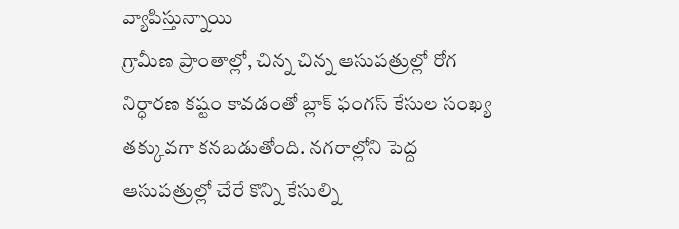వ్యాపిస్తున్నాయి
గ్రామీణ ప్రాంతాల్లో, చిన్న చిన్న ఆసుపత్రుల్లో రోగ నిర్ధారణ కష్టం కావడంతో బ్లాక్ ఫంగస్ కేసుల సంఖ్య తక్కువగా కనబడుతోంది. నగరాల్లోని పెద్ద ఆసుపత్రుల్లో చేరే కొన్ని కేసుల్ని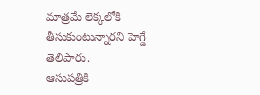మాత్రమే లెక్కలోకి తీసుకుంటున్నారని హెగ్డే తెలిపారు.
ఆసుపత్రికి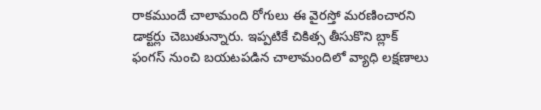రాకముందే చాలామంది రోగులు ఈ వైరస్తో మరణించారని డాక్టర్లు చెబుతున్నారు. ఇప్పటికే చికిత్స తీసుకొని బ్లాక్ ఫంగస్ నుంచి బయటపడిన చాలామందిలో వ్యాధి లక్షణాలు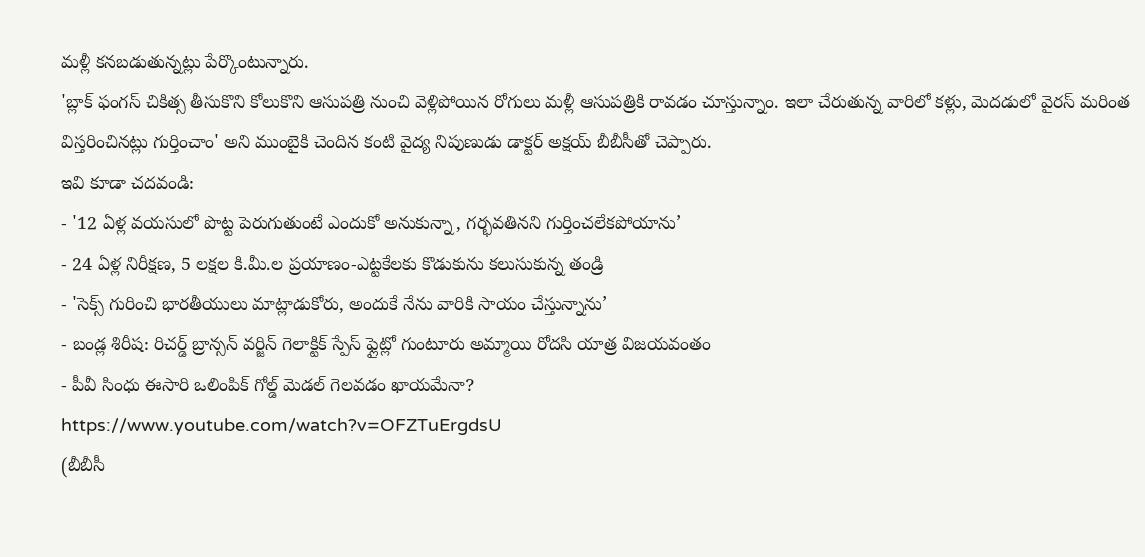మళ్లీ కనబడుతున్నట్లు పేర్కొంటున్నారు.
'బ్లాక్ ఫంగస్ చికిత్స తీసుకొని కోలుకొని ఆసుపత్రి నుంచి వెళ్లిపోయిన రోగులు మళ్లీ ఆసుపత్రికి రావడం చూస్తున్నాం. ఇలా చేరుతున్న వారిలో కళ్లు, మెదడులో వైరస్ మరింత విస్తరించినట్లు గుర్తించాం' అని ముంబైకి చెందిన కంటి వైద్య నిపుణుడు డాక్టర్ అక్షయ్ బీబీసీతో చెప్పారు.
ఇవి కూడా చదవండి:
- '12 ఏళ్ల వయసులో పొట్ట పెరుగుతుంటే ఎందుకో అనుకున్నా, గర్భవతినని గుర్తించలేకపోయాను’
- 24 ఏళ్ల నిరీక్షణ, 5 లక్షల కి.మీ.ల ప్రయాణం-ఎట్టకేలకు కొడుకును కలుసుకున్న తండ్రి
- 'సెక్స్ గురించి భారతీయులు మాట్లాడుకోరు, అందుకే నేను వారికి సాయం చేస్తున్నాను’
- బండ్ల శిరీష: రిచర్డ్ బ్రాన్సన్ వర్జిన్ గెలాక్టిక్ స్పేస్ ఫ్లైట్లో గుంటూరు అమ్మాయి రోదసి యాత్ర విజయవంతం
- పీవీ సింధు ఈసారి ఒలింపిక్ గోల్డ్ మెడల్ గెలవడం ఖాయమేనా?
https://www.youtube.com/watch?v=OFZTuErgdsU
(బీబీసీ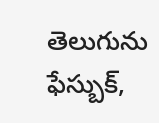తెలుగును ఫేస్బుక్,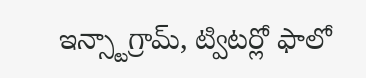ఇన్స్టాగ్రామ్, ట్విటర్లో ఫాలో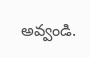అవ్వండి.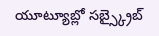యూట్యూబ్లో సబ్స్క్రైబ్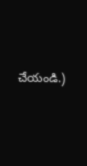చేయండి.)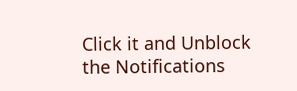Click it and Unblock the Notifications